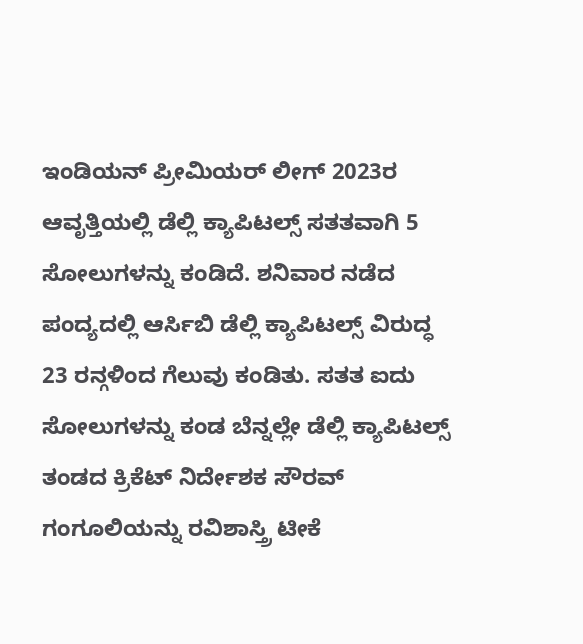ಇಂಡಿಯನ್ ಪ್ರೀಮಿಯರ್ ಲೀಗ್ 2023ರ ಆವೃತ್ತಿಯಲ್ಲಿ ಡೆಲ್ಲಿ ಕ್ಯಾಪಿಟಲ್ಸ್ ಸತತವಾಗಿ 5 ಸೋಲುಗಳನ್ನು ಕಂಡಿದೆ. ಶನಿವಾರ ನಡೆದ ಪಂದ್ಯದಲ್ಲಿ ಆರ್ಸಿಬಿ ಡೆಲ್ಲಿ ಕ್ಯಾಪಿಟಲ್ಸ್ ವಿರುದ್ಧ 23 ರನ್ಗಳಿಂದ ಗೆಲುವು ಕಂಡಿತು. ಸತತ ಐದು ಸೋಲುಗಳನ್ನು ಕಂಡ ಬೆನ್ನಲ್ಲೇ ಡೆಲ್ಲಿ ಕ್ಯಾಪಿಟಲ್ಸ್ ತಂಡದ ಕ್ರಿಕೆಟ್ ನಿರ್ದೇಶಕ ಸೌರವ್ ಗಂಗೂಲಿಯನ್ನು ರವಿಶಾಸ್ತ್ರಿ ಟೀಕೆ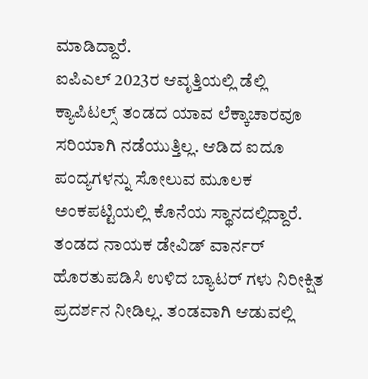ಮಾಡಿದ್ದಾರೆ.
ಐಪಿಎಲ್ 2023ರ ಆವೃತ್ತಿಯಲ್ಲಿ ಡೆಲ್ಲಿ ಕ್ಯಾಪಿಟಲ್ಸ್ ತಂಡದ ಯಾವ ಲೆಕ್ಕಾಚಾರವೂ ಸರಿಯಾಗಿ ನಡೆಯುತ್ತಿಲ್ಲ. ಆಡಿದ ಐದೂ ಪಂದ್ಯಗಳನ್ನು ಸೋಲುವ ಮೂಲಕ ಅಂಕಪಟ್ಟಿಯಲ್ಲಿ ಕೊನೆಯ ಸ್ಥಾನದಲ್ಲಿದ್ದಾರೆ. ತಂಡದ ನಾಯಕ ಡೇವಿಡ್ ವಾರ್ನರ್ ಹೊರತುಪಡಿಸಿ ಉಳಿದ ಬ್ಯಾಟರ್ ಗಳು ನಿರೀಕ್ಷಿತ ಪ್ರದರ್ಶನ ನೀಡಿಲ್ಲ. ತಂಡವಾಗಿ ಆಡುವಲ್ಲಿ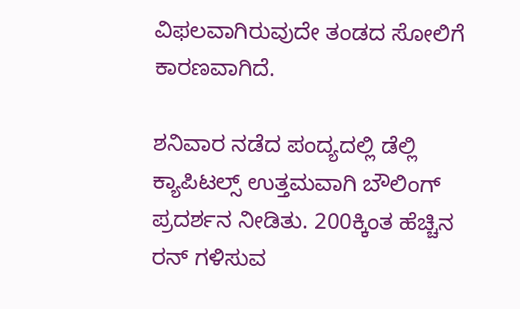ವಿಫಲವಾಗಿರುವುದೇ ತಂಡದ ಸೋಲಿಗೆ ಕಾರಣವಾಗಿದೆ.

ಶನಿವಾರ ನಡೆದ ಪಂದ್ಯದಲ್ಲಿ ಡೆಲ್ಲಿ ಕ್ಯಾಪಿಟಲ್ಸ್ ಉತ್ತಮವಾಗಿ ಬೌಲಿಂಗ್ ಪ್ರದರ್ಶನ ನೀಡಿತು. 200ಕ್ಕಿಂತ ಹೆಚ್ಚಿನ ರನ್ ಗಳಿಸುವ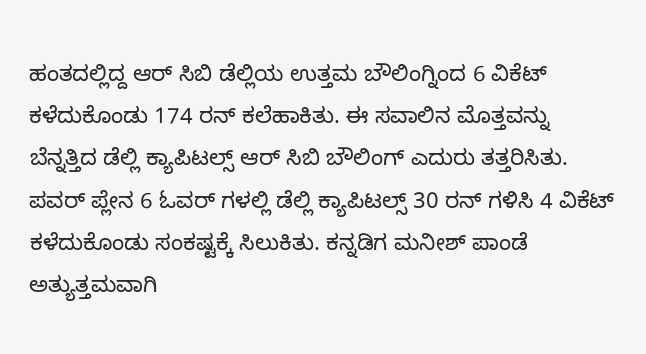ಹಂತದಲ್ಲಿದ್ದ ಆರ್ ಸಿಬಿ ಡೆಲ್ಲಿಯ ಉತ್ತಮ ಬೌಲಿಂಗ್ನಿಂದ 6 ವಿಕೆಟ್ ಕಳೆದುಕೊಂಡು 174 ರನ್ ಕಲೆಹಾಕಿತು. ಈ ಸವಾಲಿನ ಮೊತ್ತವನ್ನು ಬೆನ್ನತ್ತಿದ ಡೆಲ್ಲಿ ಕ್ಯಾಪಿಟಲ್ಸ್ ಆರ್ ಸಿಬಿ ಬೌಲಿಂಗ್ ಎದುರು ತತ್ತರಿಸಿತು.
ಪವರ್ ಪ್ಲೇನ 6 ಓವರ್ ಗಳಲ್ಲಿ ಡೆಲ್ಲಿ ಕ್ಯಾಪಿಟಲ್ಸ್ 30 ರನ್ ಗಳಿಸಿ 4 ವಿಕೆಟ್ ಕಳೆದುಕೊಂಡು ಸಂಕಷ್ಟಕ್ಕೆ ಸಿಲುಕಿತು. ಕನ್ನಡಿಗ ಮನೀಶ್ ಪಾಂಡೆ ಅತ್ಯುತ್ತಮವಾಗಿ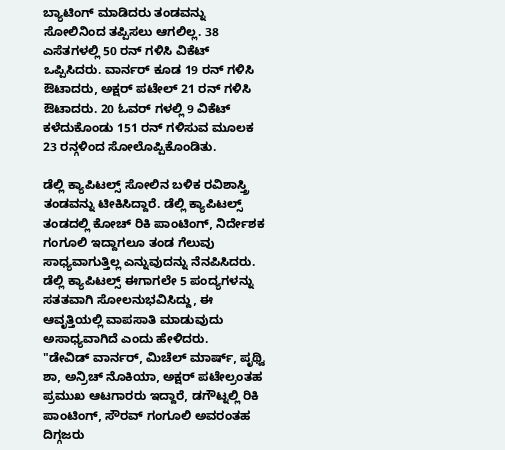ಬ್ಯಾಟಿಂಗ್ ಮಾಡಿದರು ತಂಡವನ್ನು ಸೋಲಿನಿಂದ ತಪ್ಪಿಸಲು ಆಗಲಿಲ್ಲ. 38 ಎಸೆತಗಳಲ್ಲಿ 50 ರನ್ ಗಳಿಸಿ ವಿಕೆಟ್ ಒಪ್ಪಿಸಿದರು. ವಾರ್ನರ್ ಕೂಡ 19 ರನ್ ಗಳಿಸಿ ಔಟಾದರು, ಅಕ್ಷರ್ ಪಟೇಲ್ 21 ರನ್ ಗಳಿಸಿ ಔಟಾದರು. 20 ಓವರ್ ಗಳಲ್ಲಿ 9 ವಿಕೆಟ್ ಕಳೆದುಕೊಂಡು 151 ರನ್ ಗಳಿಸುವ ಮೂಲಕ 23 ರನ್ಗಳಿಂದ ಸೋಲೊಪ್ಪಿಕೊಂಡಿತು.

ಡೆಲ್ಲಿ ಕ್ಯಾಪಿಟಲ್ಸ್ ಸೋಲಿನ ಬಳಿಕ ರವಿಶಾಸ್ತ್ರಿ ತಂಡವನ್ನು ಟೀಕಿಸಿದ್ದಾರೆ. ಡೆಲ್ಲಿ ಕ್ಯಾಪಿಟಲ್ಸ್ ತಂಡದಲ್ಲಿ ಕೋಚ್ ರಿಕಿ ಪಾಂಟಿಂಗ್, ನಿರ್ದೇಶಕ ಗಂಗೂಲಿ ಇದ್ದಾಗಲೂ ತಂಡ ಗೆಲುವು ಸಾಧ್ಯವಾಗುತ್ತಿಲ್ಲ ಎನ್ನುವುದನ್ನು ನೆನಪಿಸಿದರು. ಡೆಲ್ಲಿ ಕ್ಯಾಪಿಟಲ್ಸ್ ಈಗಾಗಲೇ 5 ಪಂದ್ಯಗಳನ್ನು ಸತತವಾಗಿ ಸೋಲನುಭವಿಸಿದ್ದು, ಈ ಆವೃತ್ತಿಯಲ್ಲಿ ವಾಪಸಾತಿ ಮಾಡುವುದು ಅಸಾಧ್ಯವಾಗಿದೆ ಎಂದು ಹೇಳಿದರು.
"ಡೇವಿಡ್ ವಾರ್ನರ್, ಮಿಚೆಲ್ ಮಾರ್ಷ್, ಪೃಥ್ವಿ ಶಾ, ಅನ್ರಿಚ್ ನೊಕಿಯಾ, ಅಕ್ಷರ್ ಪಟೇಲ್ರಂತಹ ಪ್ರಮುಖ ಆಟಗಾರರು ಇದ್ದಾರೆ, ಡಗೌಟ್ನಲ್ಲಿ ರಿಕಿ ಪಾಂಟಿಂಗ್, ಸೌರವ್ ಗಂಗೂಲಿ ಅವರಂತಹ ದಿಗ್ಗಜರು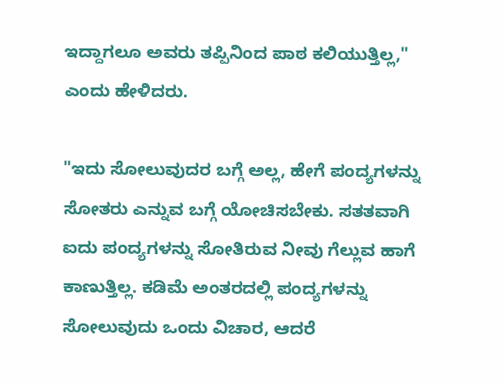ಇದ್ದಾಗಲೂ ಅವರು ತಪ್ಪಿನಿಂದ ಪಾಠ ಕಲಿಯುತ್ತಿಲ್ಲ," ಎಂದು ಹೇಳಿದರು.

"ಇದು ಸೋಲುವುದರ ಬಗ್ಗೆ ಅಲ್ಲ, ಹೇಗೆ ಪಂದ್ಯಗಳನ್ನು ಸೋತರು ಎನ್ನುವ ಬಗ್ಗೆ ಯೋಚಿಸಬೇಕು. ಸತತವಾಗಿ ಐದು ಪಂದ್ಯಗಳನ್ನು ಸೋತಿರುವ ನೀವು ಗೆಲ್ಲುವ ಹಾಗೆ ಕಾಣುತ್ತಿಲ್ಲ. ಕಡಿಮೆ ಅಂತರದಲ್ಲಿ ಪಂದ್ಯಗಳನ್ನು ಸೋಲುವುದು ಒಂದು ವಿಚಾರ, ಆದರೆ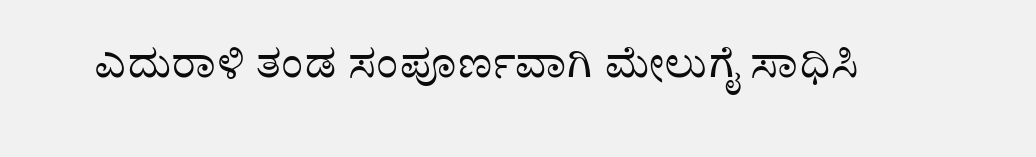ಎದುರಾಳಿ ತಂಡ ಸಂಪೂರ್ಣವಾಗಿ ಮೇಲುಗೈ ಸಾಧಿಸಿ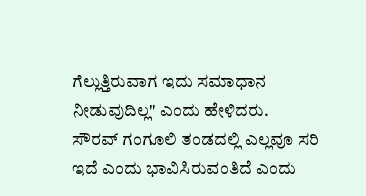ಗೆಲ್ಲುತ್ತಿರುವಾಗ ಇದು ಸಮಾಧಾನ ನೀಡುವುದಿಲ್ಲ" ಎಂದು ಹೇಳಿದರು.
ಸೌರವ್ ಗಂಗೂಲಿ ತಂಡದಲ್ಲಿ ಎಲ್ಲವೂ ಸರಿ ಇದೆ ಎಂದು ಭಾವಿಸಿರುವಂತಿದೆ ಎಂದು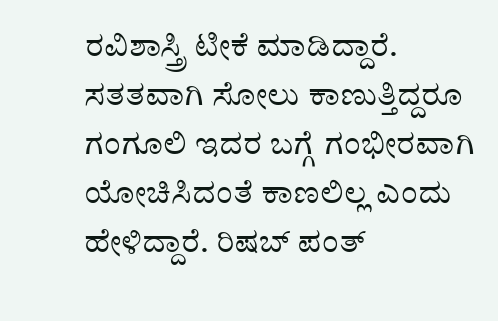ರವಿಶಾಸ್ತ್ರಿ ಟೀಕೆ ಮಾಡಿದ್ದಾರೆ. ಸತತವಾಗಿ ಸೋಲು ಕಾಣುತ್ತಿದ್ದರೂ ಗಂಗೂಲಿ ಇದರ ಬಗ್ಗೆ ಗಂಭೀರವಾಗಿ ಯೋಚಿಸಿದಂತೆ ಕಾಣಲಿಲ್ಲ ಎಂದು ಹೇಳಿದ್ದಾರೆ. ರಿಷಬ್ ಪಂತ್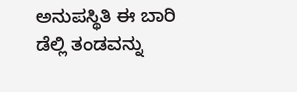ಅನುಪಸ್ಥಿತಿ ಈ ಬಾರಿ ಡೆಲ್ಲಿ ತಂಡವನ್ನು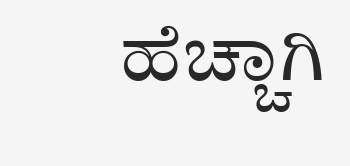ಹೆಚ್ಚಾಗಿ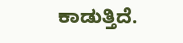ಕಾಡುತ್ತಿದೆ.